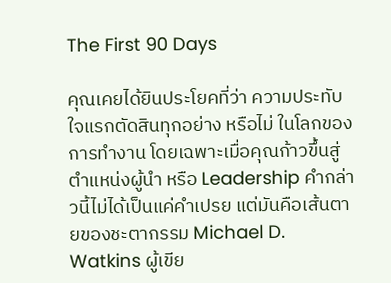The First 90 Days

คุณเคยได้ยินประโยคที่ว่า ความประทับใจแรกตัดสินทุกอย่าง หรือไม่ ในโลกของการทำงาน โดยเฉพาะเมื่อคุณก้าวขึ้นสู่ตำแหน่งผู้นำ หรือ Leadership คำกล่าวนี้ไม่ได้เป็นแค่คำเปรย แต่มันคือเส้นตายของชะตากรรม Michael D. Watkins ผู้เขีย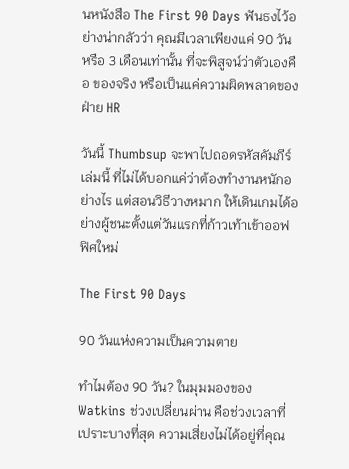นหนังสือ The First 90 Days ฟันธงไว้อย่างน่ากลัวว่า คุณมีเวลาเพียงแค่ 90 วัน หรือ 3 เดือนเท่านั้น ที่จะพิสูจน์ว่าตัวเองคือ ของจริง หรือเป็นแค่ความผิดพลาดของฝ่าย HR

วันนี้ Thumbsup จะพาไปถอดรหัสคัมภีร์เล่มนี้ ที่ไม่ได้บอกแค่ว่าต้องทำงานหนักอย่างไร แต่สอนวิธีวางหมาก ให้เดินเกมได้อย่างผู้ชนะตั้งแต่วันแรกที่ก้าวเท้าเข้าออฟฟิศใหม่

The First 90 Days

90 วันแห่งความเป็นความตาย

ทำไมต้อง 90 วัน? ในมุมมองของ Watkins ช่วงเปลี่ยนผ่าน คือช่วงเวลาที่เปราะบางที่สุด ความเสี่ยงไม่ได้อยู่ที่คุณ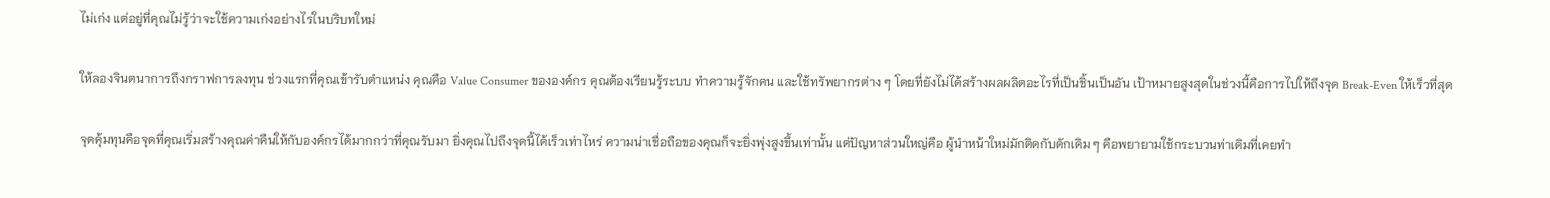ไม่เก่ง แต่อยู่ที่คุณไม่รู้ว่าจะใช้ความเก่งอย่างไรในบริบทใหม่

ให้ลองจินตนาการถึงกราฟการลงทุน ช่วงแรกที่คุณเข้ารับตำแหน่ง คุณคือ Value Consumer ขององค์กร คุณต้องเรียนรู้ระบบ ทำความรู้จักคน และใช้ทรัพยากรต่าง ๆ โดยที่ยังไม่ได้สร้างผลผลิตอะไรที่เป็นชิ้นเป็นอัน เป้าหมายสูงสุดในช่วงนี้คือการไปให้ถึงจุด Break-Even ให้เร็วที่สุด

จุดคุ้มทุนคือจุดที่คุณเริ่มสร้างคุณค่าคืนให้กับองค์กรได้มากกว่าที่คุณรับมา ยิ่งคุณไปถึงจุดนี้ได้เร็วเท่าไหร่ ความน่าเชื่อถือของคุณก็จะยิ่งพุ่งสูงขึ้นเท่านั้น แต่ปัญหาส่วนใหญ่คือ ผู้นำหน้าใหม่มักติดกับดักเดิม ๆ คือพยายามใช้กระบวนท่าเดิมที่เคยทำ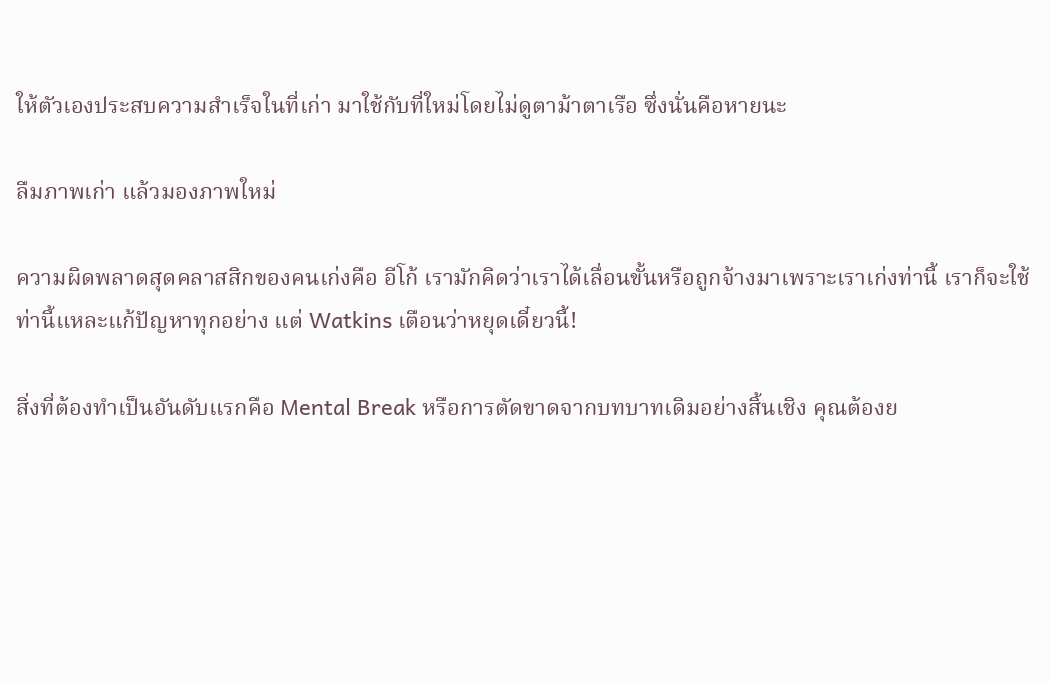ให้ตัวเองประสบความสำเร็จในที่เก่า มาใช้กับที่ใหม่โดยไม่ดูตาม้าตาเรือ ซึ่งนั่นคือหายนะ

ลืมภาพเก่า แล้วมองภาพใหม่

ความผิดพลาดสุดคลาสสิกของคนเก่งคือ อีโก้ เรามักคิดว่าเราได้เลื่อนขั้นหรือถูกจ้างมาเพราะเราเก่งท่านี้ เราก็จะใช้ท่านี้แหละแก้ปัญหาทุกอย่าง แต่ Watkins เตือนว่าหยุดเดี๋ยวนี้!

สิ่งที่ต้องทำเป็นอันดับแรกคือ Mental Break หรือการตัดขาดจากบทบาทเดิมอย่างสิ้นเชิง คุณต้องย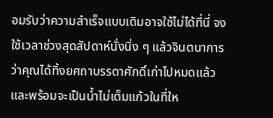อมรับว่าความสำเร็จแบบเดิมอาจใช้ไม่ได้ที่นี่ จงใช้เวลาช่วงสุดสัปดาห์นั่งนิ่ง ๆ แล้วจินตนาการว่าคุณได้ทิ้งยศถาบรรดาศักดิ์เก่าไปหมดแล้ว และพร้อมจะเป็นน้ำไม่เต็มแก้วในที่ให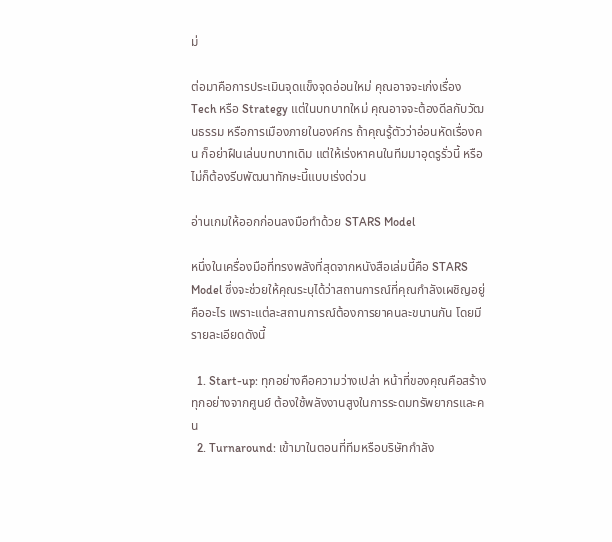ม่

ต่อมาคือการประเมินจุดแข็งจุดอ่อนใหม่ คุณอาจจะเก่งเรื่อง Tech หรือ Strategy แต่ในบทบาทใหม่ คุณอาจจะต้องดีลกับวัฒนธรรม หรือการเมืองภายในองค์กร ถ้าคุณรู้ตัวว่าอ่อนหัดเรื่องคน ก็อย่าฝืนเล่นบทบาทเดิม แต่ให้เร่งหาคนในทีมมาอุดรูรั่วนี้ หรือไม่ก็ต้องรีบพัฒนาทักษะนี้แบบเร่งด่วน

อ่านเกมให้ออกก่อนลงมือทำด้วย STARS Model

หนึ่งในเครื่องมือที่ทรงพลังที่สุดจากหนังสือเล่มนี้คือ STARS Model ซึ่งจะช่วยให้คุณระบุได้ว่าสถานการณ์ที่คุณกำลังเผชิญอยู่คืออะไร เพราะแต่ละสถานการณ์ต้องการยาคนละขนานกัน โดยมีรายละเอียดดังนี้

  1. Start-up: ทุกอย่างคือความว่างเปล่า หน้าที่ของคุณคือสร้างทุกอย่างจากศูนย์ ต้องใช้พลังงานสูงในการระดมทรัพยากรและคน
  2. Turnaround: เข้ามาในตอนที่ทีมหรือบริษัทกำลัง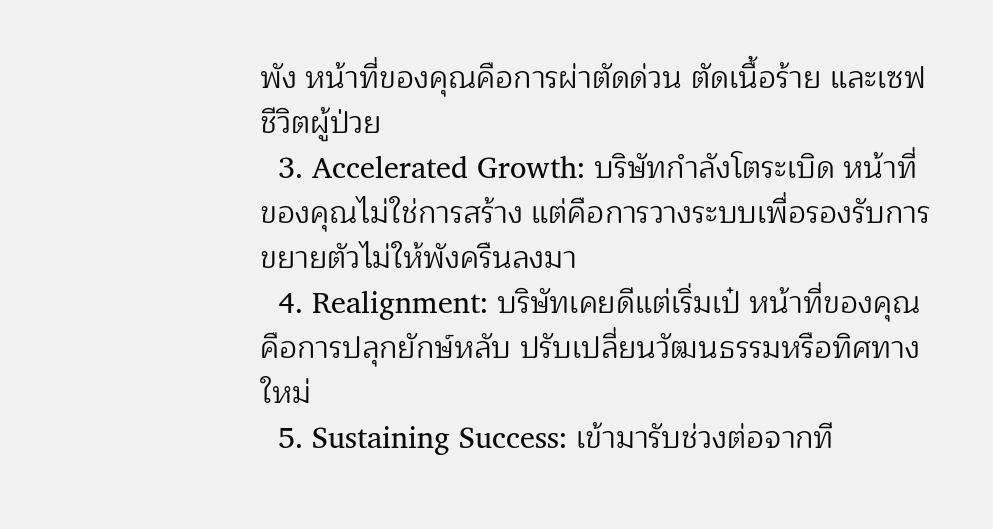พัง หน้าที่ของคุณคือการผ่าตัดด่วน ตัดเนื้อร้าย และเซฟชีวิตผู้ป่วย
  3. Accelerated Growth: บริษัทกำลังโตระเบิด หน้าที่ของคุณไม่ใช่การสร้าง แต่คือการวางระบบเพื่อรองรับการขยายตัวไม่ให้พังครืนลงมา
  4. Realignment: บริษัทเคยดีแต่เริ่มเป๋ หน้าที่ของคุณคือการปลุกยักษ์หลับ ปรับเปลี่ยนวัฒนธรรมหรือทิศทางใหม่
  5. Sustaining Success: เข้ามารับช่วงต่อจากที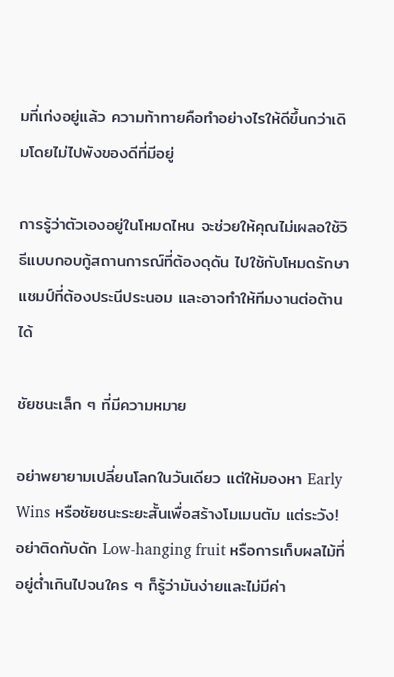มที่เก่งอยู่แล้ว ความท้าทายคือทำอย่างไรให้ดีขึ้นกว่าเดิมโดยไม่ไปพังของดีที่มีอยู่

การรู้ว่าตัวเองอยู่ในโหมดไหน จะช่วยให้คุณไม่เผลอใช้วิธีแบบกอบกู้สถานการณ์ที่ต้องดุดัน ไปใช้กับโหมดรักษาแชมป์ที่ต้องประนีประนอม และอาจทำให้ทีมงานต่อต้านได้

ชัยชนะเล็ก ๆ ที่มีความหมาย

อย่าพยายามเปลี่ยนโลกในวันเดียว แต่ให้มองหา Early Wins หรือชัยชนะระยะสั้นเพื่อสร้างโมเมนตัม แต่ระวัง! อย่าติดกับดัก Low-hanging fruit หรือการเก็บผลไม้ที่อยู่ต่ำเกินไปจนใคร ๆ ก็รู้ว่ามันง่ายและไม่มีค่า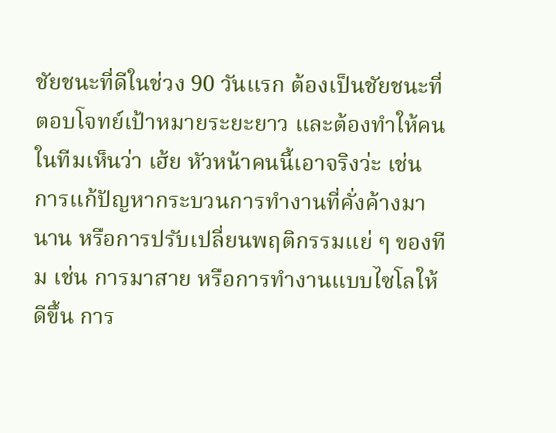ชัยชนะที่ดีในช่วง 90 วันแรก ต้องเป็นชัยชนะที่ตอบโจทย์เป้าหมายระยะยาว และต้องทำให้คนในทีมเห็นว่า เฮ้ย หัวหน้าคนนี้เอาจริงว่ะ เช่น การแก้ปัญหากระบวนการทำงานที่คั่งค้างมานาน หรือการปรับเปลี่ยนพฤติกรรมแย่ ๆ ของทีม เช่น การมาสาย หรือการทำงานแบบไซโลให้ดีขึ้น การ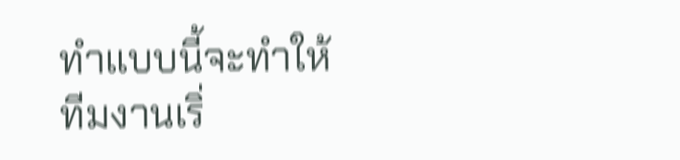ทำแบบนี้จะทำให้ทีมงานเริ่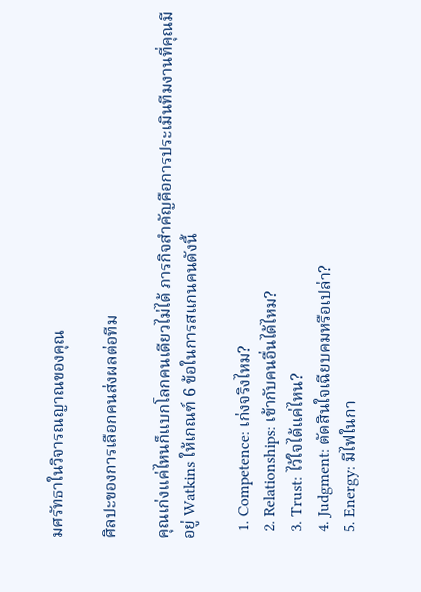มศรัทธาในวิจารณญาณของคุณ

ศิลปะของการเลือกคนส่งผลต่อทีม

คุณเก่งแค่ไหนก็แบกโลกคนเดียวไม่ได้ ภารกิจสำคัญคือการประเมินทีมงานที่คุณมีอยู่ Watkins ให้เกณฑ์ 6 ข้อในการสแกนคนดังนี้

  1. Competence: เก่งจริงไหม?
  2. Relationships: เข้ากับคนอื่นได้ไหม?
  3. Trust: ไว้ใจได้แค่ไหน?
  4. Judgment: ตัดสินใจเฉียบคมหรือเปล่า?
  5. Energy: มีไฟในกา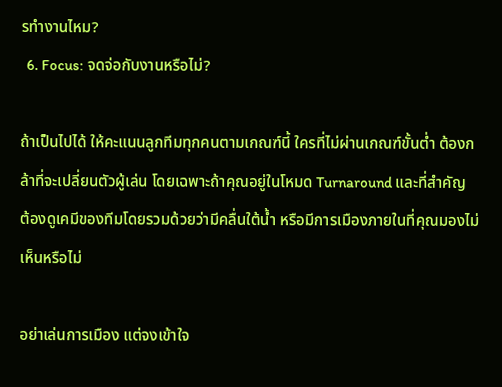รทำงานไหม?
  6. Focus: จดจ่อกับงานหรือไม่?

ถ้าเป็นไปได้ ให้คะแนนลูกทีมทุกคนตามเกณฑ์นี้ ใครที่ไม่ผ่านเกณฑ์ขั้นต่ำ ต้องกล้าที่จะเปลี่ยนตัวผู้เล่น โดยเฉพาะถ้าคุณอยู่ในโหมด Turnaround และที่สำคัญ ต้องดูเคมีของทีมโดยรวมด้วยว่ามีคลื่นใต้น้ำ หรือมีการเมืองภายในที่คุณมองไม่เห็นหรือไม่

อย่าเล่นการเมือง แต่จงเข้าใจ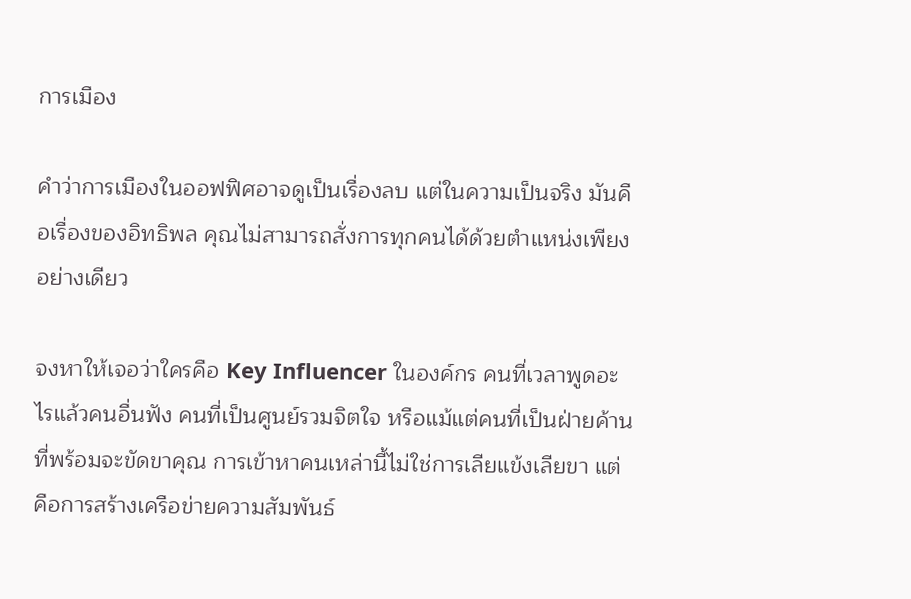การเมือง

คำว่าการเมืองในออฟฟิศอาจดูเป็นเรื่องลบ แต่ในความเป็นจริง มันคือเรื่องของอิทธิพล คุณไม่สามารถสั่งการทุกคนได้ด้วยตำแหน่งเพียงอย่างเดียว

จงหาให้เจอว่าใครคือ Key Influencer ในองค์กร คนที่เวลาพูดอะไรแล้วคนอื่นฟัง คนที่เป็นศูนย์รวมจิตใจ หรือแม้แต่คนที่เป็นฝ่ายค้านที่พร้อมจะขัดขาคุณ การเข้าหาคนเหล่านี้ไม่ใช่การเลียแข้งเลียขา แต่คือการสร้างเครือข่ายความสัมพันธ์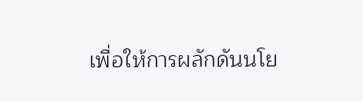เพื่อให้การผลักดันนโย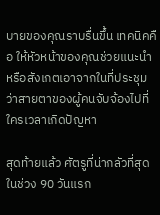บายของคุณราบรื่นขึ้น เทคนิคคือ ให้หัวหน้าของคุณช่วยแนะนำ หรือสังเกตเอาจากในที่ประชุมว่าสายตาของผู้คนจับจ้องไปที่ใครเวลาเกิดปัญหา

สุดท้ายแล้ว ศัตรูที่น่ากลัวที่สุดในช่วง 90 วันแรก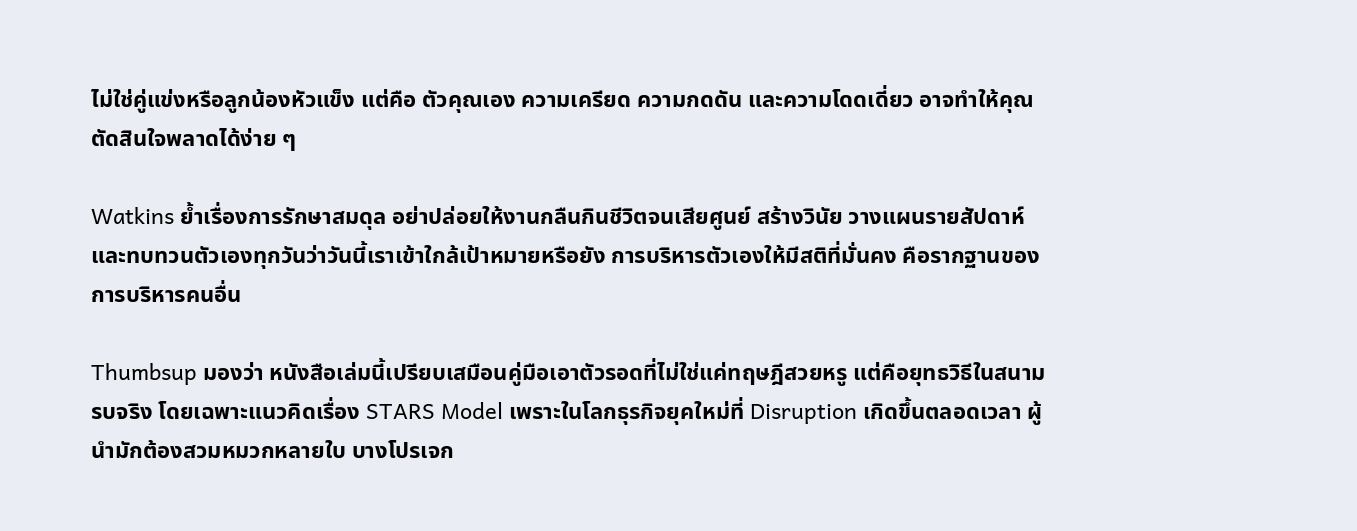ไม่ใช่คู่แข่งหรือลูกน้องหัวแข็ง แต่คือ ตัวคุณเอง ความเครียด ความกดดัน และความโดดเดี่ยว อาจทำให้คุณตัดสินใจพลาดได้ง่าย ๆ

Watkins ย้ำเรื่องการรักษาสมดุล อย่าปล่อยให้งานกลืนกินชีวิตจนเสียศูนย์ สร้างวินัย วางแผนรายสัปดาห์ และทบทวนตัวเองทุกวันว่าวันนี้เราเข้าใกล้เป้าหมายหรือยัง การบริหารตัวเองให้มีสติที่มั่นคง คือรากฐานของการบริหารคนอื่น

Thumbsup มองว่า หนังสือเล่มนี้เปรียบเสมือนคู่มือเอาตัวรอดที่ไม่ใช่แค่ทฤษฎีสวยหรู แต่คือยุทธวิธีในสนามรบจริง โดยเฉพาะแนวคิดเรื่อง STARS Model เพราะในโลกธุรกิจยุคใหม่ที่ Disruption เกิดขึ้นตลอดเวลา ผู้นำมักต้องสวมหมวกหลายใบ บางโปรเจก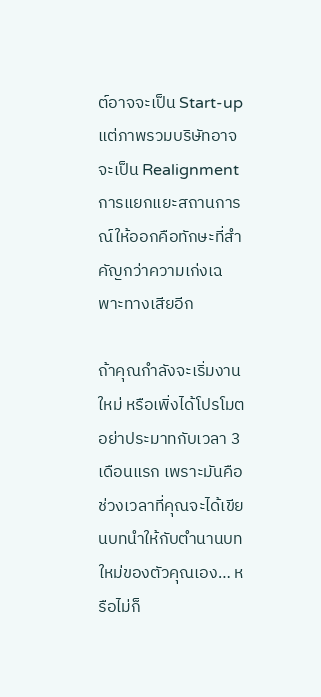ต์อาจจะเป็น Start-up แต่ภาพรวมบริษัทอาจจะเป็น Realignment การแยกแยะสถานการณ์ให้ออกคือทักษะที่สำคัญกว่าความเก่งเฉพาะทางเสียอีก

ถ้าคุณกำลังจะเริ่มงานใหม่ หรือเพิ่งได้โปรโมต อย่าประมาทกับเวลา 3 เดือนแรก เพราะมันคือช่วงเวลาที่คุณจะได้เขียนบทนำให้กับตำนานบทใหม่ของตัวคุณเอง… หรือไม่ก็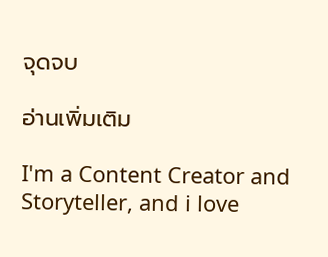จุดจบ

อ่านเพิ่มเติม

I'm a Content Creator and Storyteller, and i love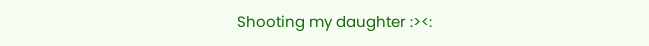Shooting my daughter :><: